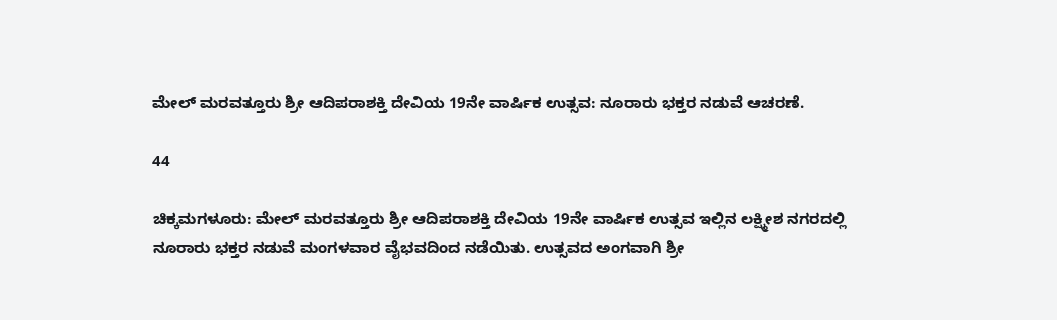ಮೇಲ್ ಮರವತ್ತೂರು ಶ್ರೀ ಆದಿಪರಾಶಕ್ತಿ ದೇವಿಯ 19ನೇ ವಾರ್ಷಿಕ ಉತ್ಸವ: ನೂರಾರು ಭಕ್ತರ ನಡುವೆ ಆಚರಣೆ.

44

ಚಿಕ್ಕಮಗಳೂರು: ಮೇಲ್ ಮರವತ್ತೂರು ಶ್ರೀ ಆದಿಪರಾಶಕ್ತಿ ದೇವಿಯ 19ನೇ ವಾರ್ಷಿಕ ಉತ್ಸವ ಇಲ್ಲಿನ ಲಕ್ಷ್ಮೀಶ ನಗರದಲ್ಲಿ ನೂರಾರು ಭಕ್ತರ ನಡುವೆ ಮಂಗಳವಾರ ವೈಭವದಿಂದ ನಡೆಯಿತು. ಉತ್ಸವದ ಅಂಗವಾಗಿ ಶ್ರೀ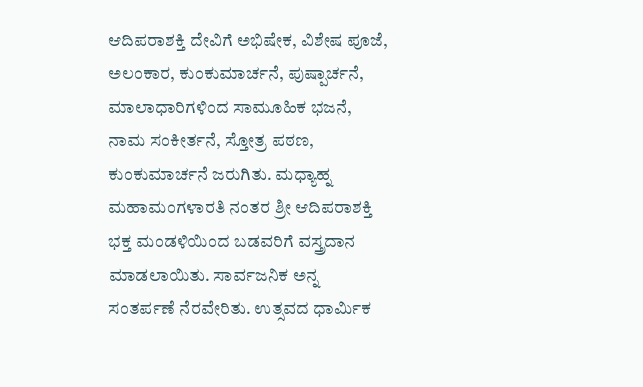ಆದಿಪರಾಶಕ್ತಿ ದೇವಿಗೆ ಅಭಿಷೇಕ, ವಿಶೇಷ ಪೂಜೆ, ಅಲಂಕಾರ, ಕುಂಕುಮಾರ್ಚನೆ, ಪುಷ್ಪಾರ್ಚನೆ, ಮಾಲಾಧಾರಿಗಳಿಂದ ಸಾಮೂಹಿಕ ಭಜನೆ, ನಾಮ ಸಂಕೀರ್ತನೆ, ಸ್ತೋತ್ರ ಪಠಣ, ಕುಂಕುಮಾರ್ಚನೆ ಜರುಗಿತು. ಮಧ್ಯಾಹ್ನ ಮಹಾಮಂಗಳಾರತಿ ನಂತರ ಶ್ರೀ ಆದಿಪರಾಶಕ್ತಿ ಭಕ್ತ ಮಂಡಳಿಯಿಂದ ಬಡವರಿಗೆ ವಸ್ತ್ರದಾನ ಮಾಡಲಾಯಿತು. ಸಾರ್ವಜನಿಕ ಅನ್ನ ಸಂತರ್ಪಣೆ ನೆರವೇರಿತು. ಉತ್ಸವದ ಧಾರ್ಮಿಕ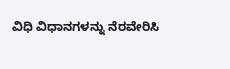ವಿಧಿ ವಿಧಾನಗಳನ್ನು ನೆರವೇರಿಸಿ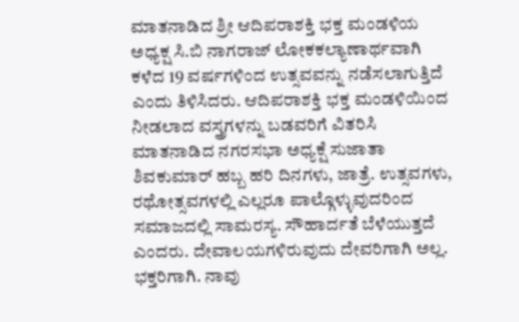ಮಾತನಾಡಿದ ಶ್ರೀ ಆದಿಪರಾಶಕ್ತಿ ಭಕ್ತ ಮಂಡಳಿಯ ಅಧ್ಯಕ್ಷ ಸಿ.ಬಿ ನಾಗರಾಜ್ ಲೋಕಕಲ್ಯಾಣಾರ್ಥವಾಗಿ ಕಳೆದ 19 ವರ್ಷಗಳಿಂದ ಉತ್ಸವವನ್ನು ನಡೆಸಲಾಗುತ್ತಿದೆ ಎಂದು ತಿಳಿಸಿದರು. ಆದಿಪರಾಶಕ್ತಿ ಭಕ್ತ ಮಂಡಳಿಯಿಂದ ನೀಡಲಾದ ವಸ್ತ್ರಗಳನ್ನು ಬಡವರಿಗೆ ವಿತರಿಸಿ ಮಾತನಾಡಿದ ನಗರಸಭಾ ಅಧ್ಯಕ್ಷೆ ಸುಜಾತಾ ಶಿವಕುಮಾರ್ ಹಬ್ಬ ಹರಿ ದಿನಗಳು, ಜಾತ್ರೆ. ಉತ್ಸವಗಳು, ರಥೋತ್ಸವಗಳಲ್ಲಿ ಎಲ್ಲರೂ ಪಾಲ್ಗೊಳ್ಳುವುದರಿಂದ ಸಮಾಜದಲ್ಲಿ ಸಾಮರಸ್ಯ. ಸೌಹಾರ್ದತೆ ಬೆಳೆಯುತ್ತದೆ ಎಂದರು. ದೇವಾಲಯಗಳಿರುವುದು ದೇವರಿಗಾಗಿ ಅಲ್ಲ. ಭಕ್ತರಿಗಾಗಿ. ನಾವು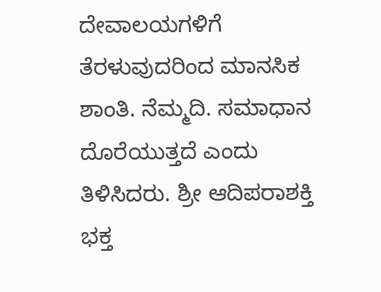ದೇವಾಲಯಗಳಿಗೆ ತೆರಳುವುದರಿಂದ ಮಾನಸಿಕ ಶಾಂತಿ. ನೆಮ್ಮದಿ. ಸಮಾಧಾನ ದೊರೆಯುತ್ತದೆ ಎಂದು ತಿಳಿಸಿದರು. ಶ್ರೀ ಆದಿಪರಾಶಕ್ತಿ ಭಕ್ತ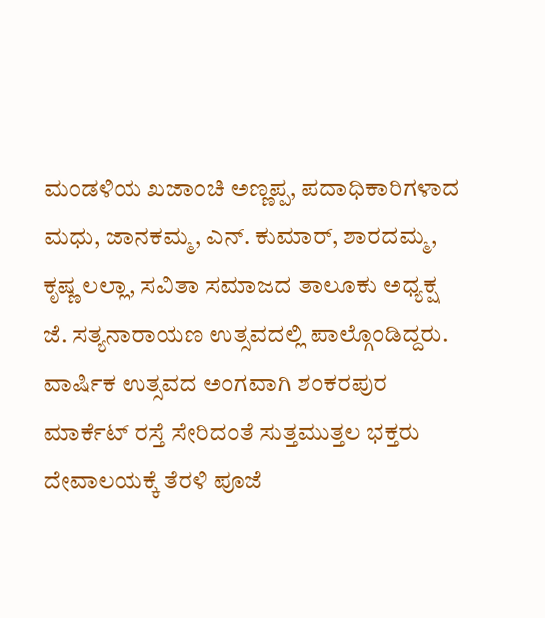ಮಂಡಳಿಯ ಖಜಾಂಚಿ ಅಣ್ಣಪ್ಪ, ಪದಾಧಿಕಾರಿಗಳಾದ ಮಧು, ಜಾನಕಮ್ಮ, ಎನ್. ಕುಮಾರ್, ಶಾರದಮ್ಮ, ಕೃಷ್ಣ ಲಲ್ಲಾ, ಸವಿತಾ ಸಮಾಜದ ತಾಲೂಕು ಅಧ್ಯಕ್ಷ ಜೆ. ಸತ್ಯನಾರಾಯಣ ಉತ್ಸವದಲ್ಲಿ ಪಾಲ್ಗೊಂಡಿದ್ದರು. ವಾರ್ಷಿಕ ಉತ್ಸವದ ಅಂಗವಾಗಿ ಶಂಕರಪುರ ಮಾರ್ಕೆಟ್ ರಸ್ತೆ ಸೇರಿದಂತೆ ಸುತ್ತಮುತ್ತಲ ಭಕ್ತರು ದೇವಾಲಯಕ್ಕೆ ತೆರಳಿ ಪೂಜೆ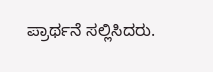ಪ್ರಾರ್ಥನೆ ಸಲ್ಲಿಸಿದರು.